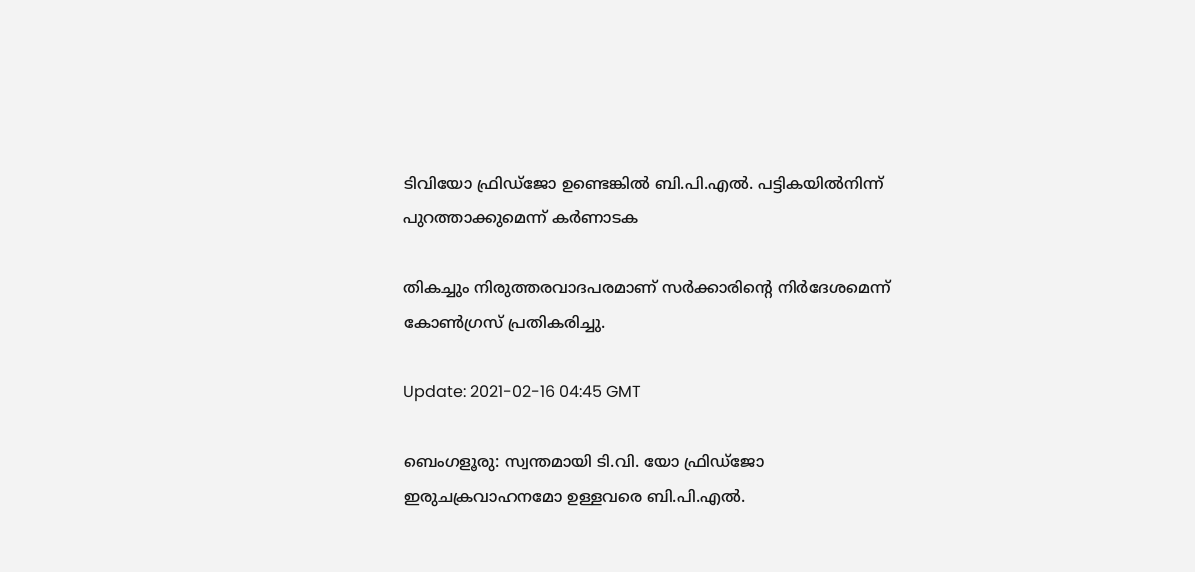ടിവിയോ ഫ്രിഡ്‌ജോ ഉണ്ടെങ്കില്‍ ബി.പി.എല്‍. പട്ടികയില്‍നിന്ന് പുറത്താക്കുമെന്ന് കര്‍ണാടക

തികച്ചും നിരുത്തരവാദപരമാണ് സര്‍ക്കാരിന്റെ നിര്‍ദേശമെന്ന് കോണ്‍ഗ്രസ് പ്രതികരിച്ചു.

Update: 2021-02-16 04:45 GMT

ബെംഗളൂരു: സ്വന്തമായി ടി.വി. യോ ഫ്രിഡ്‌ജോ ഇരുചക്രവാഹനമോ ഉള്ളവരെ ബി.പി.എല്‍.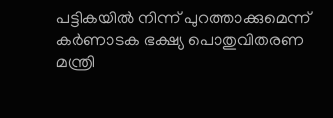പട്ടികയില്‍ നിന്ന് പുറത്താക്കുമെന്ന് കര്‍ണാടക ഭക്ഷ്യ പൊതുവിതരണ മന്ത്രി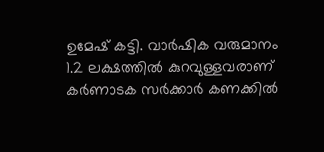ഉമേഷ് കട്ടി. വാര്‍ഷിക വരുമാനം 1.2 ലക്ഷത്തില്‍ കുറവുള്ളവരാണ് കര്‍ണാടക സര്‍ക്കാര്‍ കണക്കില്‍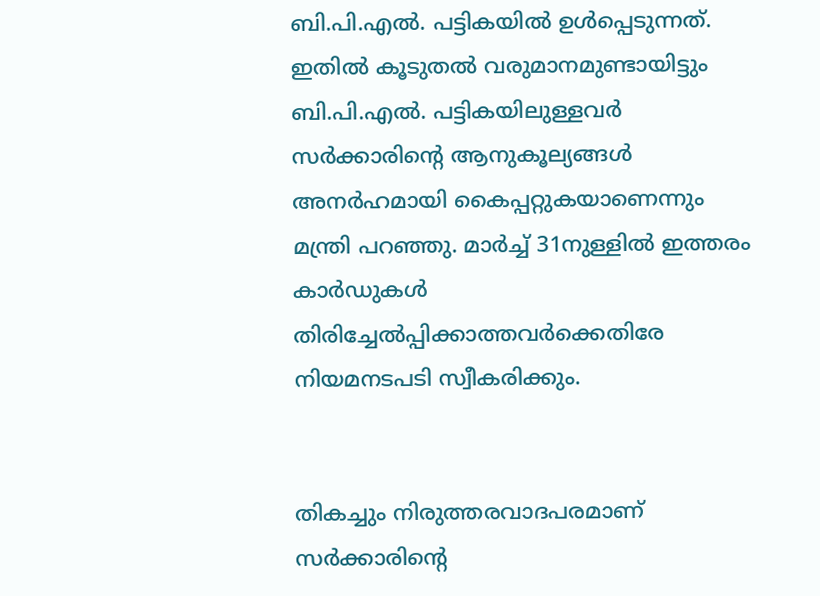ബി.പി.എല്‍. പട്ടികയില്‍ ഉള്‍പ്പെടുന്നത്. ഇതില്‍ കൂടുതല്‍ വരുമാനമുണ്ടായിട്ടും ബി.പി.എല്‍. പട്ടികയിലുള്ളവര്‍ സര്‍ക്കാരിന്റെ ആനുകൂല്യങ്ങള്‍ അനര്‍ഹമായി കൈപ്പറ്റുകയാണെന്നും മന്ത്രി പറഞ്ഞു. മാര്‍ച്ച് 31നുള്ളില്‍ ഇത്തരം കാര്‍ഡുകള്‍ തിരിച്ചേല്‍പ്പിക്കാത്തവര്‍ക്കെതിരേ നിയമനടപടി സ്വീകരിക്കും.


തികച്ചും നിരുത്തരവാദപരമാണ് സര്‍ക്കാരിന്റെ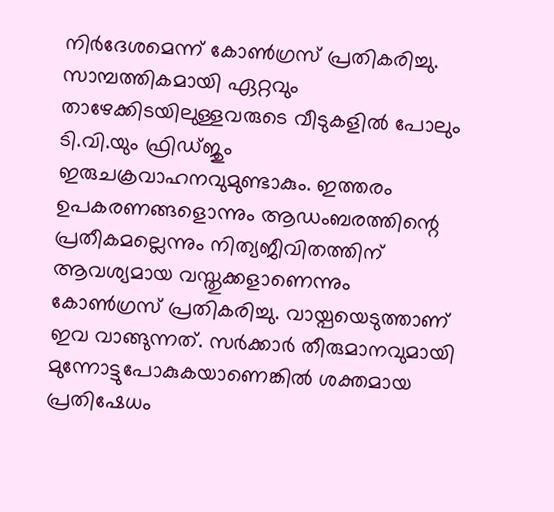നിര്‍ദേശമെന്ന് കോണ്‍ഗ്രസ് പ്രതികരിച്ചു. സാമ്പത്തികമായി ഏറ്റവും താഴേക്കിടയിലുള്ളവരുടെ വീടുകളില്‍ പോലും ടി.വി.യും ഫ്രിഡ്ജും ഇരുചക്രവാഹനവുമുണ്ടാകും. ഇത്തരം ഉപകരണങ്ങളൊന്നും ആഡംബരത്തിന്റെ പ്രതീകമല്ലെന്നും നിത്യജീവിതത്തിന് ആവശ്യമായ വസ്തുക്കളാണെന്നും കോണ്‍ഗ്രസ് പ്രതികരിച്ചു. വായ്പയെടുത്താണ് ഇവ വാങ്ങുന്നത്. സര്‍ക്കാര്‍ തീരുമാനവുമായി മുന്നോട്ടുപോകുകയാണെങ്കില്‍ ശക്തമായ പ്രതിഷേധം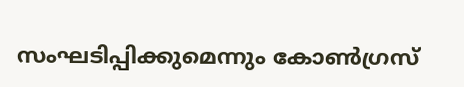സംഘടിപ്പിക്കുമെന്നും കോണ്‍ഗ്രസ്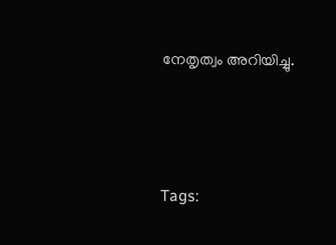നേതൃത്വം അറിയിച്ചു.




Tags: